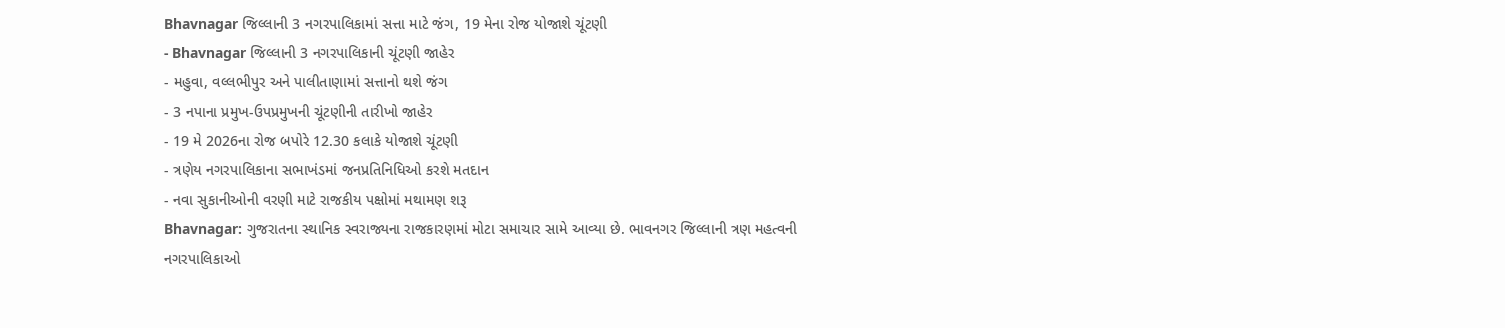Bhavnagar જિલ્લાની 3 નગરપાલિકામાં સત્તા માટે જંગ, 19 મેના રોજ યોજાશે ચૂંટણી
- Bhavnagar જિલ્લાની 3 નગરપાલિકાની ચૂંટણી જાહેર
- મહુવા, વલ્લભીપુર અને પાલીતાણામાં સત્તાનો થશે જંગ
- 3 નપાના પ્રમુખ-ઉપપ્રમુખની ચૂંટણીની તારીખો જાહેર
- 19 મે 2026ના રોજ બપોરે 12.30 કલાકે યોજાશે ચૂંટણી
- ત્રણેય નગરપાલિકાના સભાખંડમાં જનપ્રતિનિધિઓ કરશે મતદાન
- નવા સુકાનીઓની વરણી માટે રાજકીય પક્ષોમાં મથામણ શરૂ
Bhavnagar: ગુજરાતના સ્થાનિક સ્વરાજ્યના રાજકારણમાં મોટા સમાચાર સામે આવ્યા છે. ભાવનગર જિલ્લાની ત્રણ મહત્વની નગરપાલિકાઓ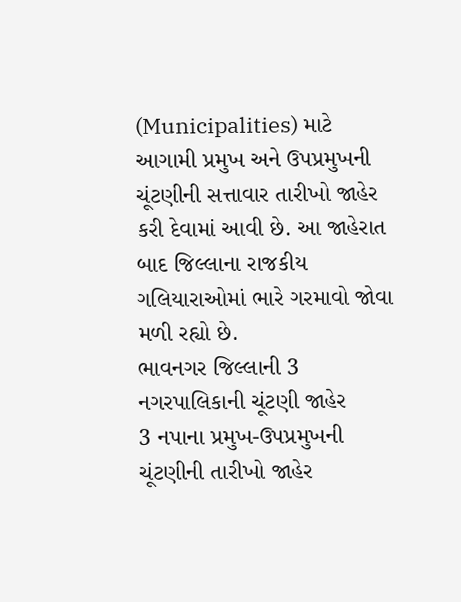(Municipalities) માટે આગામી પ્રમુખ અને ઉપપ્રમુખની ચૂંટણીની સત્તાવાર તારીખો જાહેર કરી દેવામાં આવી છે. આ જાહેરાત બાદ જિલ્લાના રાજકીય ગલિયારાઓમાં ભારે ગરમાવો જોવા મળી રહ્યો છે.
ભાવનગર જિલ્લાની 3 નગરપાલિકાની ચૂંટણી જાહેર
3 નપાના પ્રમુખ-ઉપપ્રમુખની ચૂંટણીની તારીખો જાહેર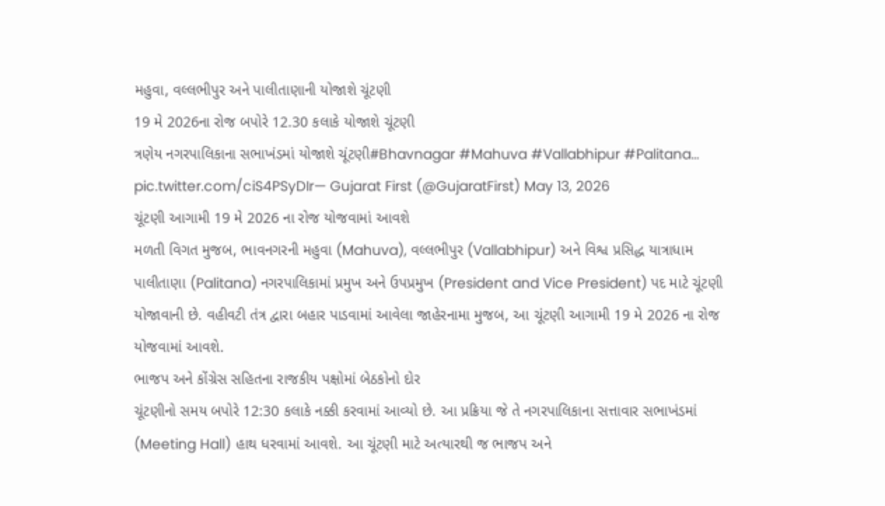મહુવા, વલ્લભીપુર અને પાલીતાણાની યોજાશે ચૂંટણી
19 મે 2026ના રોજ બપોરે 12.30 કલાકે યોજાશે ચૂંટણી
ત્રણેય નગરપાલિકાના સભાખંડમાં યોજાશે ચૂંટણી#Bhavnagar #Mahuva #Vallabhipur #Palitana… pic.twitter.com/ciS4PSyDIr— Gujarat First (@GujaratFirst) May 13, 2026
ચૂંટણી આગામી 19 મે 2026 ના રોજ યોજવામાં આવશે
મળતી વિગત મુજબ, ભાવનગરની મહુવા (Mahuva), વલ્લભીપુર (Vallabhipur) અને વિશ્વ પ્રસિદ્ધ યાત્રાધામ પાલીતાણા (Palitana) નગરપાલિકામાં પ્રમુખ અને ઉપપ્રમુખ (President and Vice President) પદ માટે ચૂંટણી યોજાવાની છે. વહીવટી તંત્ર દ્વારા બહાર પાડવામાં આવેલા જાહેરનામા મુજબ, આ ચૂંટણી આગામી 19 મે 2026 ના રોજ યોજવામાં આવશે.
ભાજપ અને કોંગ્રેસ સહિતના રાજકીય પક્ષોમાં બેઠકોનો દોર
ચૂંટણીનો સમય બપોરે 12:30 કલાકે નક્કી કરવામાં આવ્યો છે. આ પ્રક્રિયા જે તે નગરપાલિકાના સત્તાવાર સભાખંડમાં (Meeting Hall) હાથ ધરવામાં આવશે. આ ચૂંટણી માટે અત્યારથી જ ભાજપ અને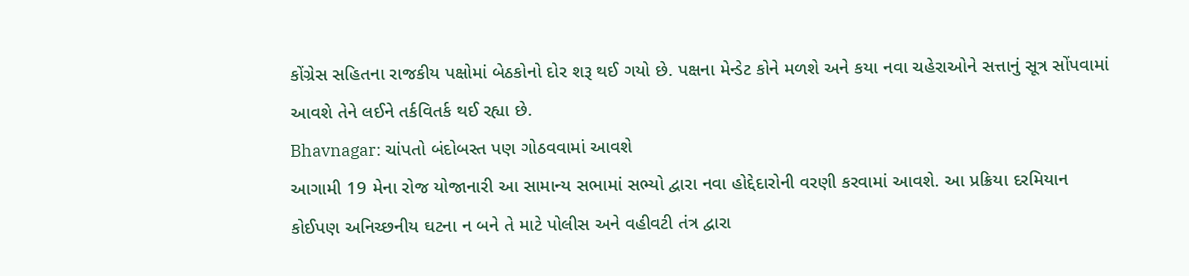કોંગ્રેસ સહિતના રાજકીય પક્ષોમાં બેઠકોનો દોર શરૂ થઈ ગયો છે. પક્ષના મેન્ડેટ કોને મળશે અને કયા નવા ચહેરાઓને સત્તાનું સૂત્ર સોંપવામાં આવશે તેને લઈને તર્કવિતર્ક થઈ રહ્યા છે.
Bhavnagar: ચાંપતો બંદોબસ્ત પણ ગોઠવવામાં આવશે
આગામી 19 મેના રોજ યોજાનારી આ સામાન્ય સભામાં સભ્યો દ્વારા નવા હોદ્દેદારોની વરણી કરવામાં આવશે. આ પ્રક્રિયા દરમિયાન કોઈપણ અનિચ્છનીય ઘટના ન બને તે માટે પોલીસ અને વહીવટી તંત્ર દ્વારા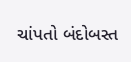ચાંપતો બંદોબસ્ત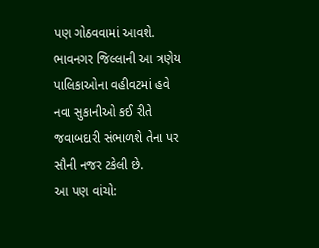પણ ગોઠવવામાં આવશે. ભાવનગર જિલ્લાની આ ત્રણેય પાલિકાઓના વહીવટમાં હવે નવા સુકાનીઓ કઈ રીતે જવાબદારી સંભાળશે તેના પર સૌની નજર ટકેલી છે.
આ પણ વાંચો: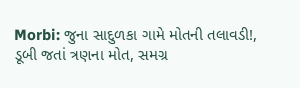Morbi: જુના સાદુળકા ગામે મોતની તલાવડી!, ડૂબી જતાં ત્રણના મોત, સમગ્ર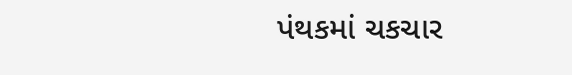પંથકમાં ચકચાર